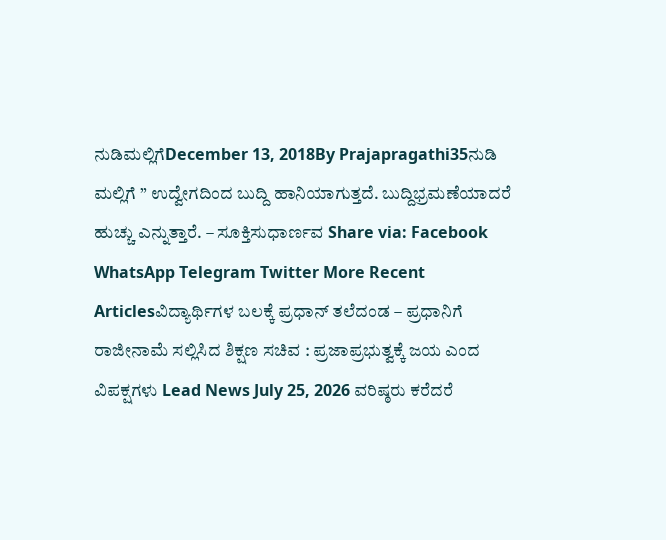ನುಡಿಮಲ್ಲಿಗೆDecember 13, 2018By Prajapragathi35ನುಡಿ ಮಲ್ಲಿಗೆ ” ಉದ್ವೇಗದಿಂದ ಬುದ್ದಿ ಹಾನಿಯಾಗುತ್ತದೆ. ಬುದ್ದಿಭ್ರಮಣೆಯಾದರೆ ಹುಚ್ಚು ಎನ್ನುತ್ತಾರೆ. – ಸೂಕ್ತಿಸುಧಾರ್ಣವ Share via: Facebook WhatsApp Telegram Twitter More Recent Articlesವಿದ್ಯಾರ್ಥಿಗಳ ಬಲಕ್ಕೆ ಪ್ರಧಾನ್ ತಲೆದಂಡ – ಪ್ರಧಾನಿಗೆ ರಾಜೀನಾಮೆ ಸಲ್ಲಿಸಿದ ಶಿಕ್ಷಣ ಸಚಿವ : ಪ್ರಜಾಪ್ರಭುತ್ವಕ್ಕೆ ಜಯ ಎಂದ ವಿಪಕ್ಷಗಳು Lead News July 25, 2026 ವರಿಷ್ಠರು ಕರೆದರೆ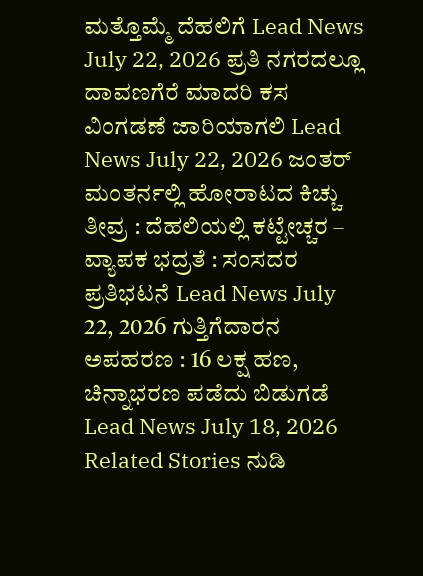ಮತ್ತೊಮ್ಮೆ ದೆಹಲಿಗೆ Lead News July 22, 2026 ಪ್ರತಿ ನಗರದಲ್ಲೂ ದಾವಣಗೆರೆ ಮಾದರಿ ಕಸ ವಿಂಗಡಣೆ ಜಾರಿಯಾಗಲಿ Lead News July 22, 2026 ಜಂತರ್ ಮಂತರ್ನಲ್ಲಿ ಹೋರಾಟದ ಕಿಚ್ಚು ತೀವ್ರ : ದೆಹಲಿಯಲ್ಲಿ ಕಟ್ಟೇಚ್ಚರ – ವ್ಯಾಪಕ ಭದ್ರತೆ : ಸಂಸದರ ಪ್ರತಿಭಟನೆ Lead News July 22, 2026 ಗುತ್ತಿಗೆದಾರನ ಅಪಹರಣ : 16 ಲಕ್ಷ ಹಣ, ಚಿನ್ನಾಭರಣ ಪಡೆದು ಬಿಡುಗಡೆ Lead News July 18, 2026 Related Stories ನುಡಿ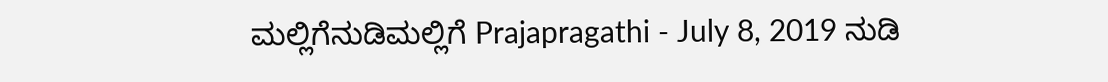ಮಲ್ಲಿಗೆನುಡಿಮಲ್ಲಿಗೆ Prajapragathi - July 8, 2019 ನುಡಿ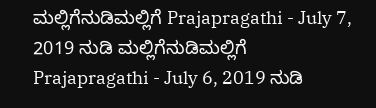ಮಲ್ಲಿಗೆನುಡಿಮಲ್ಲಿಗೆ Prajapragathi - July 7, 2019 ನುಡಿ ಮಲ್ಲಿಗೆನುಡಿಮಲ್ಲಿಗೆ Prajapragathi - July 6, 2019 ನುಡಿ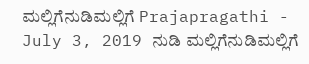ಮಲ್ಲಿಗೆನುಡಿಮಲ್ಲಿಗೆ Prajapragathi - July 3, 2019 ನುಡಿ ಮಲ್ಲಿಗೆನುಡಿಮಲ್ಲಿಗೆ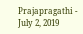Prajapragathi - July 2, 2019